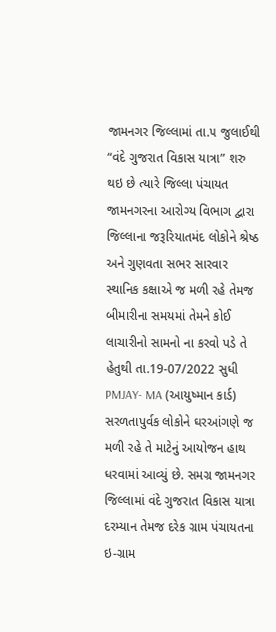જામનગર જિલ્લામાં તા.૫ જુલાઈથી “વંદે ગુજરાત વિકાસ યાત્રા” શરુ થઇ છે ત્યારે જિલ્લા પંચાયત જામનગરના આરોગ્ય વિભાગ દ્વારા જિલ્લાના જરૂરિયાતમંદ લોકોને શ્રેષ્ઠ અને ગુણવતા સભર સારવાર સ્થાનિક કક્ષાએ જ મળી રહે તેમજ બીમારીના સમયમાં તેમને કોઈ લાચારીનો સામનો ના કરવો પડે તે હેતુથી તા.19-07/2022 સુધી PMJAY- MA (આયુષ્માન કાર્ડ) સરળતાપુર્વક લોકોને ઘરઆંગણે જ મળી રહે તે માટેનું આયોજન હાથ ધરવામાં આવ્યું છે. સમગ્ર જામનગર જિલ્લામાં વંદે ગુજરાત વિકાસ યાત્રા દરમ્યાન તેમજ દરેક ગ્રામ પંચાયતના ઇ-ગ્રામ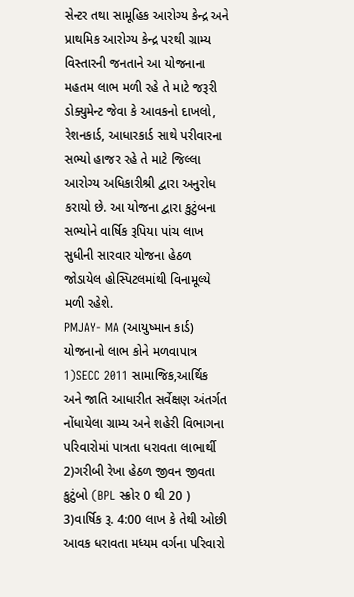સેન્ટર તથા સામૂહિક આરોગ્ય કેન્દ્ર અને પ્રાથમિક આરોગ્ય કેન્દ્ર પરથી ગ્રામ્ય વિસ્તારની જનતાને આ યોજનાના મહતમ લાભ મળી રહે તે માટે જરૂરી ડોક્યુમેન્ટ જેવા કે આવકનો દાખલો, રેશનકાર્ડ, આધારકાર્ડ સાથે પરીવારના સભ્યો હાજર રહે તે માટે જિલ્લા આરોગ્ય અધિકારીશ્રી દ્વારા અનુરોધ કરાયો છે. આ યોજના દ્વારા કુટુંબના સભ્યોને વાર્ષિક રૂપિયા પાંચ લાખ સુધીની સારવાર યોજના હેઠળ જોડાયેલ હોસ્પિટલમાંથી વિનામૂલ્યે મળી રહેશે.
PMJAY- MA (આયુષ્માન કાર્ડ) યોજનાનો લાભ કોને મળવાપાત્ર
1)SECC 2011 સામાજિક,આર્થિક અને જાતિ આધારીત સર્વેક્ષણ અંતર્ગત નોંધાયેલા ગ્રામ્ય અને શહેરી વિભાગના પરિવારોમાં પાત્રતા ધરાવતા લાભાર્થી
2)ગરીબી રેખા હેઠળ જીવન જીવતા કુટુંબો (BPL સ્ક્રોર 0 થી 20 )
3)વાર્ષિક રૂ. 4:00 લાખ કે તેથી ઓછી આવક ધરાવતા મધ્યમ વર્ગના પરિવારો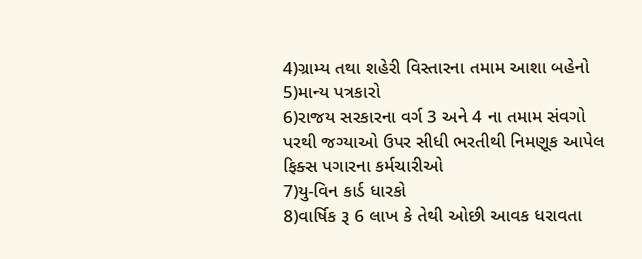4)ગ્રામ્ય તથા શહેરી વિસ્તારના તમામ આશા બહેનો
5)માન્ય પત્રકારો
6)રાજય સરકારના વર્ગ 3 અને 4 ના તમામ સંવગો પરથી જગ્યાઓ ઉપર સીધી ભરતીથી નિમણૂક આપેલ ફિક્સ પગારના કર્મચારીઓ
7)યુ-વિન કાર્ડ ધારકો
8)વાર્ષિક રૂ 6 લાખ કે તેથી ઓછી આવક ધરાવતા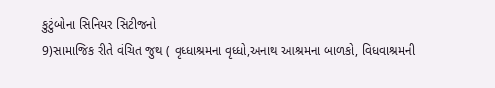કુટુંબોના સિનિયર સિટીજનો
9)સામાજિક રીતે વંચિત જુથ ( વૃધ્ધાશ્રમના વૃધ્ધો,અનાથ આશ્રમના બાળકો, વિધવાશ્રમની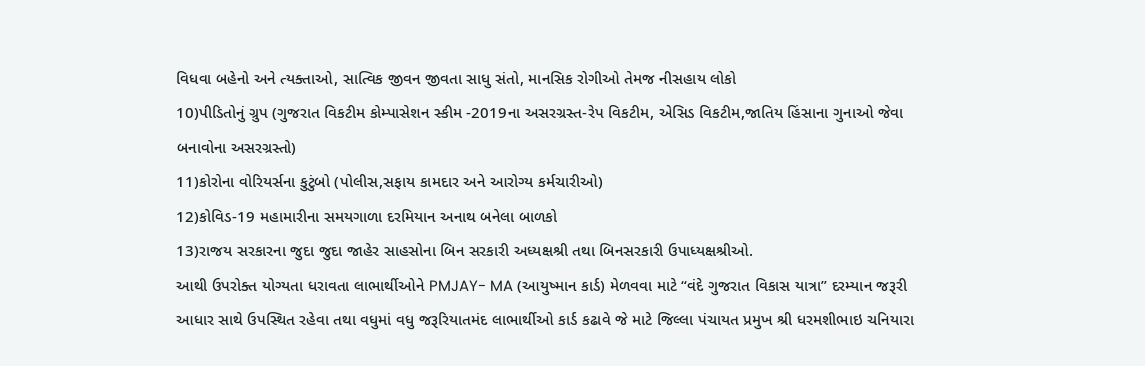વિધવા બહેનો અને ત્યક્તાઓ, સાત્વિક જીવન જીવતા સાધુ સંતો, માનસિક રોગીઓ તેમજ નીસહાય લોકો
10)પીડિતોનું ગ્રુપ (ગુજરાત વિકટીમ કોમ્પાસેશન સ્કીમ -2019ના અસરગ્રસ્ત-રેપ વિકટીમ, એસિડ વિકટીમ,જાતિય હિંસાના ગુનાઓ જેવા બનાવોના અસરગ્રસ્તો)
11)કોરોના વોરિયર્સના કુટુંબો (પોલીસ,સફાય કામદાર અને આરોગ્ય કર્મચારીઓ)
12)કોવિડ-19 મહામારીના સમયગાળા દરમિયાન અનાથ બનેલા બાળકો
13)રાજય સરકારના જુદા જુદા જાહેર સાહસોના બિન સરકારી અધ્યક્ષશ્રી તથા બિનસરકારી ઉપાધ્યક્ષશ્રીઓ.
આથી ઉપરોક્ત યોગ્યતા ધરાવતા લાભાર્થીઓને PMJAY- MA (આયુષ્માન કાર્ડ) મેળવવા માટે “વંદે ગુજરાત વિકાસ યાત્રા” દરમ્યાન જરૂરી આધાર સાથે ઉપસ્થિત રહેવા તથા વધુમાં વધુ જરૂરિયાતમંદ લાભાર્થીઓ કાર્ડ કઢાવે જે માટે જિલ્લા પંચાયત પ્રમુખ શ્રી ધરમશીભાઇ ચનિયારા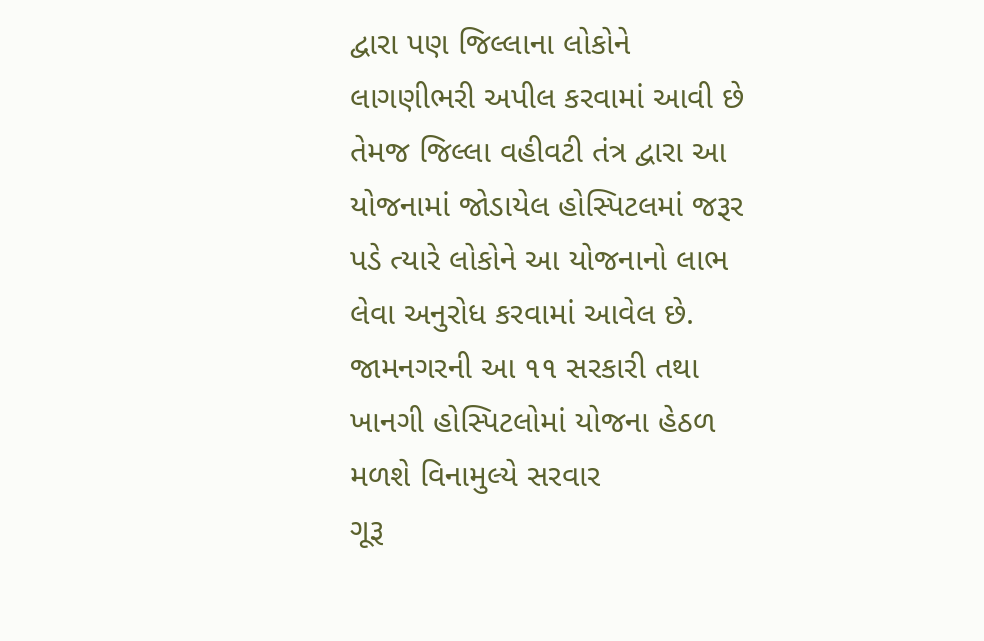દ્વારા પણ જિલ્લાના લોકોને લાગણીભરી અપીલ કરવામાં આવી છે તેમજ જિલ્લા વહીવટી તંત્ર દ્વારા આ યોજનામાં જોડાયેલ હોસ્પિટલમાં જરૂર પડે ત્યારે લોકોને આ યોજનાનો લાભ લેવા અનુરોધ કરવામાં આવેલ છે.
જામનગરની આ ૧૧ સરકારી તથા ખાનગી હોસ્પિટલોમાં યોજના હેઠળ મળશે વિનામુલ્યે સરવાર
ગૂરૂ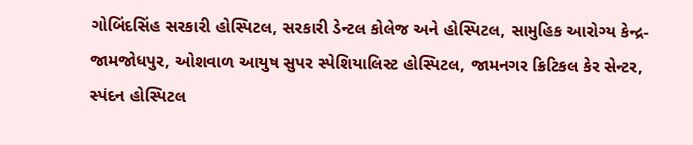ગોબિંદસિંહ સરકારી હોસ્પિટલ, સરકારી ડેન્ટલ કોલેજ અને હોસ્પિટલ, સામુહિક આરોગ્ય કેન્દ્ર-જામજોધપુર, ઓશવાળ આયુષ સુપર સ્પેશિયાલિસ્ટ હોસ્પિટલ, જામનગર ક્રિટિકલ કેર સેન્ટર, સ્પંદન હોસ્પિટલ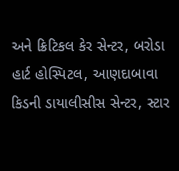અને ક્રિટિકલ કેર સેન્ટર, બરોડા હાર્ટ હોસ્પિટલ, આણદાબાવા કિડની ડાયાલીસીસ સેન્ટર, સ્ટાર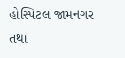હોસ્પિટલ જામનગર તથા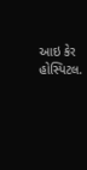આઇ કેર હોસ્પિટલ.